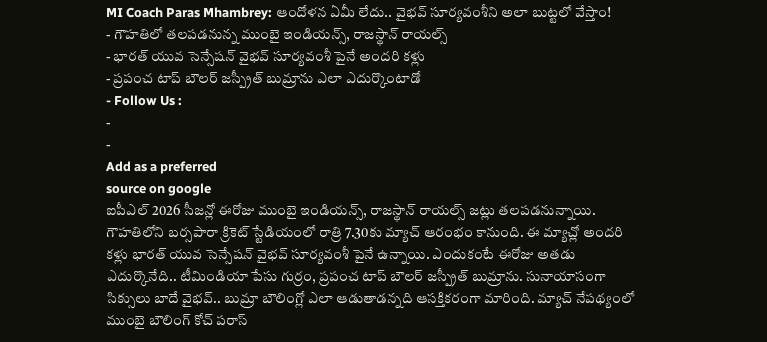MI Coach Paras Mhambrey: ఆందోళన ఏమీ లేదు.. వైభవ్ సూర్యవంశీని అలా బుట్టలో వేస్తాం!
- గౌహతిలో తలపడనున్న ముంబై ఇండియన్స్, రాజస్థాన్ రాయల్స్
- భారత్ యువ సెన్సేషన్ వైభవ్ సూర్యవంశీ పైనే అందరి కళ్లు
- ప్రపంచ టాప్ బౌలర్ జస్ప్రీత్ బుమ్రాను ఎలా ఎదుర్కొంటాడో
- Follow Us :
-
-
Add as a preferred
source on google
ఐపీఎల్ 2026 సీజన్లో ఈరోజు ముంబై ఇండియన్స్, రాజస్థాన్ రాయల్స్ జట్లు తలపడనున్నాయి. గౌహతిలోని బర్సపారా క్రికెట్ స్టేడియంలో రాత్రి 7.30కు మ్యాచ్ ఆరంభం కానుంది. ఈ మ్యాచ్లో అందరి కళ్లు భారత్ యువ సెన్సేషన్ వైభవ్ సూర్యవంశీ పైనే ఉన్నాయి. ఎందుకంటే ఈరోజు అతడు ఎదుర్కొనేది.. టీమిండియా పేసు గుర్రం, ప్రపంచ టాప్ బౌలర్ జస్ప్రీత్ బుమ్రాను. సునాయాసంగా సిక్సులు బాదే వైభవ్.. బుమ్రా బౌలింగ్లో ఎలా ఆడుతాడన్నది ఆసక్తికరంగా మారింది. మ్యాచ్ నేపథ్యంలో ముంబై బౌలింగ్ కోచ్ పరాస్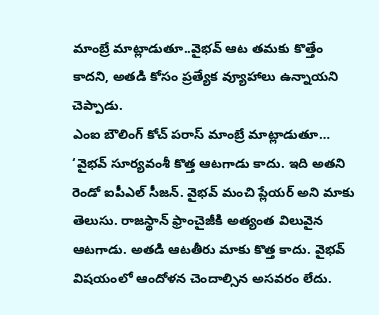మాంబ్రే మాట్లాడుతూ..వైభవ్ ఆట తమకు కొత్తేం కాదని, అతడి కోసం ప్రత్యేక వ్యూహాలు ఉన్నాయని చెప్పాడు.
ఎంఐ బౌలింగ్ కోచ్ పరాస్ మాంబ్రే మాట్లాడుతూ… ‘వైభవ్ సూర్యవంశీ కొత్త ఆటగాడు కాదు. ఇది అతని రెండో ఐపీఎల్ సీజన్. వైభవ్ మంచి ప్లేయర్ అని మాకు తెలుసు. రాజస్థాన్ ఫ్రాంచైజీకి అత్యంత విలువైన ఆటగాడు. అతడి ఆటతీరు మాకు కొత్త కాదు. వైభవ్ విషయంలో ఆందోళన చెందాల్సిన అసవరం లేదు.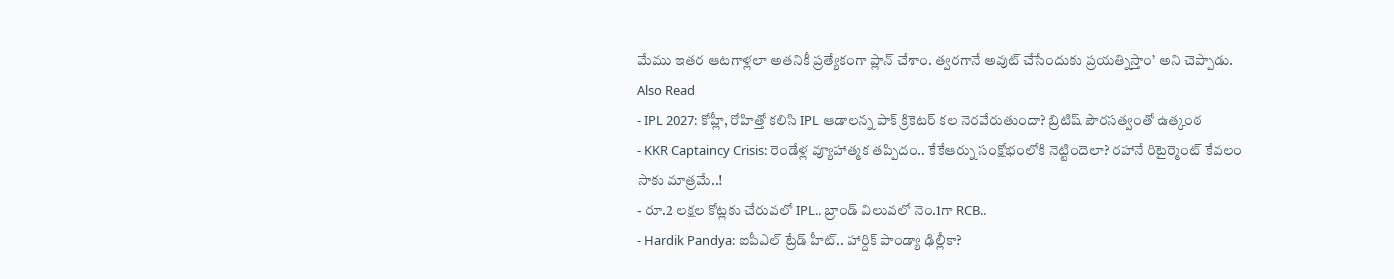మేము ఇతర ఆటగాళ్లలా అతనికీ ప్రత్యేకంగా ప్లాన్ చేశాం. త్వరగానే అవుట్ చేసేందుకు ప్రయత్నిస్తాం’ అని చెప్పాడు.
Also Read
- IPL 2027: కోహ్లీ, రోహిత్తో కలిసి IPL ఆడాలన్న పాక్ క్రికెటర్ కల నెరవేరుతుందా? బ్రిటిష్ పౌరసత్వంతో ఉత్కంఠ
- KKR Captaincy Crisis: రెండేళ్ల వ్యూహాత్మక తప్పిదం.. కేకేఆర్ను సంక్షోభంలోకి నెట్టిందెలా? రహానే రిటైర్మెంట్ కేవలం సాకు మాత్రమే..!
- రూ.2 లక్షల కోట్లకు చేరువలో IPL.. బ్రాండ్ విలువలో నెం.1గా RCB..
- Hardik Pandya: ఐపీఎల్ ట్రేడ్ హీట్.. హార్దిక్ పాండ్యా ఢిల్లీకా?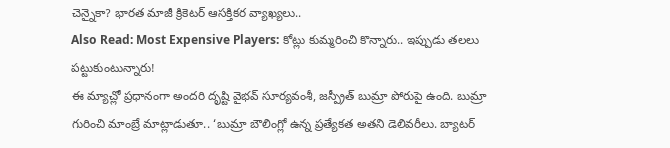చెన్నైకా? భారత మాజీ క్రికెటర్ ఆసక్తికర వ్యాఖ్యలు..
Also Read: Most Expensive Players: కోట్లు కుమ్మరించి కొన్నారు.. ఇప్పుడు తలలు పట్టుకుంటున్నారు!
ఈ మ్యాచ్లో ప్రధానంగా అందరి దృష్టి వైభవ్ సూర్యవంశీ, జస్ప్రీత్ బుమ్రా పోరుపై ఉంది. బుమ్రా గురించి మాంబ్రే మాట్లాడుతూ.. ‘బుమ్రా బౌలింగ్లో ఉన్న ప్రత్యేకత అతని డెలివరీలు. బ్యాటర్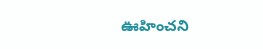ఊహించని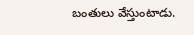బంతులు వేస్తుంటాడు.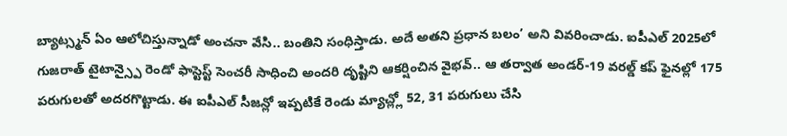బ్యాట్స్మన్ ఏం ఆలోచిస్తున్నాడో అంచనా వేసి.. బంతిని సంధిస్తాడు. అదే అతని ప్రధాన బలం’ అని వివరించాడు. ఐపీఎల్ 2025లో గుజరాత్ టైటాన్స్పై రెండో ఫాస్టెస్ట్ సెంచరీ సాధించి అందరి దృష్టిని ఆకర్షించిన వైభవ్.. ఆ తర్వాత అండర్-19 వరల్డ్ కప్ ఫైనల్లో 175 పరుగులతో అదరగొట్టాడు. ఈ ఐపీఎల్ సీజన్లో ఇప్పటికే రెండు మ్యాచ్ల్లో 52, 31 పరుగులు చేసి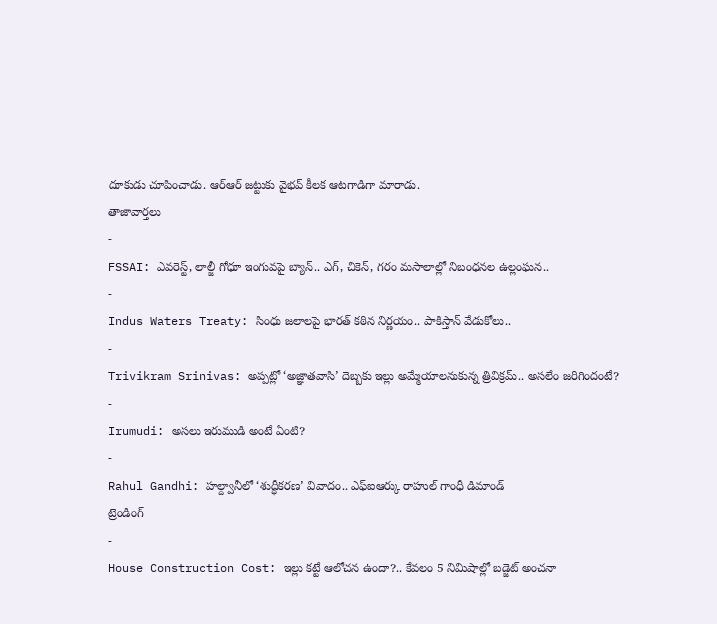దూకుడు చూపించాడు. ఆర్ఆర్ జట్టుకు వైభవ్ కీలక ఆటగాడిగా మారాడు.
తాజావార్తలు
-
FSSAI: ఎవరెస్ట్, లాల్జీ గోధూ ఇంగువపై బ్యాన్.. ఎగ్, చికెన్, గరం మసాలాల్లో నిబంధనల ఉల్లంఘన..
-
Indus Waters Treaty: సింధు జలాలపై భారత్ కఠిన నిర్ణయం.. పాకిస్తాన్ వేడుకోలు..
-
Trivikram Srinivas: అప్పట్లో ‘అజ్ఞాతవాసి’ దెబ్బకు ఇల్లు అమ్మేయాలనుకున్న త్రివిక్రమ్.. అసలేం జరిగిందంటే?
-
Irumudi: అసలు ఇరుముడి అంటే ఏంటి?
-
Rahul Gandhi: హల్ద్వానీలో ‘శుద్ధీకరణ’ వివాదం.. ఎఫ్ఐఆర్కు రాహుల్ గాంధీ డిమాండ్
ట్రెండింగ్
-
House Construction Cost: ఇల్లు కట్టే ఆలోచన ఉందా?.. కేవలం 5 నిమిషాల్లో బడ్జెట్ అంచనా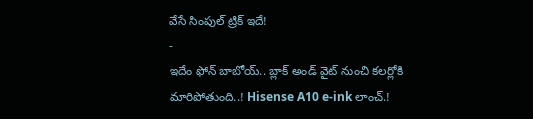వేసే సింపుల్ ట్రిక్ ఇదే!
-
ఇదేం ఫోన్ బాబోయ్.. బ్లాక్ అండ్ వైట్ నుంచి కలర్లోకి మారిపోతుంది..! Hisense A10 e-ink లాంచ్.!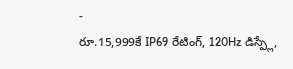-
రూ.15,999కే IP69 రేటింగ్, 120Hz డిస్ప్లే,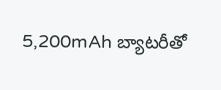5,200mAh బ్యాటరీతో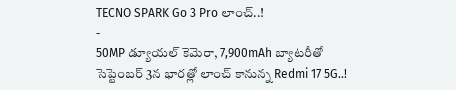TECNO SPARK Go 3 Pro లాంచ్..!
-
50MP డ్యూయల్ కెమెరా, 7,900mAh బ్యాటరీతో సెప్టెంబర్ 3న భారత్లో లాంచ్ కానున్న Redmi 17 5G..!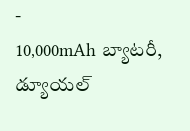-
10,000mAh బ్యాటరీ, డ్యూయల్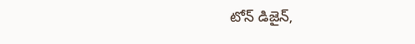టోన్ డిజైన్,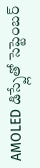AMOLED డిస్ప్లేతో సెప్టెంబర్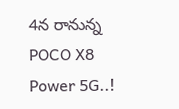4న రానున్న POCO X8 Power 5G..!